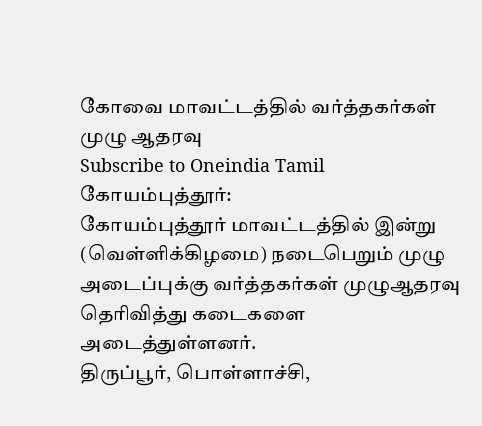கோவை மாவட்டத்தில் வர்த்தகர்கள் முழு ஆதரவு
Subscribe to Oneindia Tamil
கோயம்புத்தூர்:
கோயம்புத்தூர் மாவட்டத்தில் இன்று (வெள்ளிக்கிழமை) நடைபெறும் முழு அடைப்புக்கு வர்த்தகர்கள் முழுஆதரவு தெரிவித்து கடைகளை அடைத்துள்ளனர்.
திருப்பூர், பொள்ளாச்சி,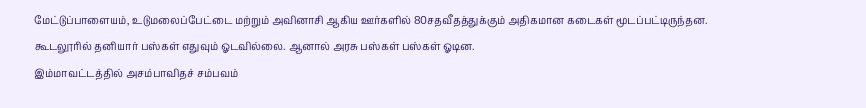மேட்டுப்பாளையம், உடுமலைப்பேட்டை மற்றும் அவினாசி ஆகிய ஊர்களில் 80சதவீதத்துக்கும் அதிகமான கடைகள் மூடப்பட்டிருந்தன.
கூடலூரில் தனியார் பஸ்கள் எதுவும் ஓடவில்லை. ஆனால் அரசு பஸ்கள் பஸ்கள் ஓடின.
இம்மாவட்டத்தில் அசம்பாவிதச் சம்பவம்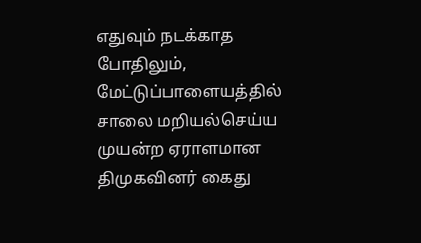எதுவும் நடக்காத போதிலும், மேட்டுப்பாளையத்தில் சாலை மறியல்செய்ய முயன்ற ஏராளமான திமுகவினர் கைது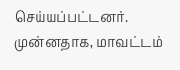செய்யப்பட்டனர்.
முன்னதாக, மாவட்டம்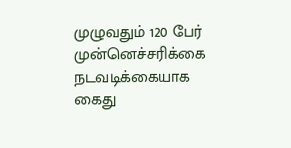முழுவதும் 120 பேர் முன்னெச்சரிக்கை நடவடிக்கையாக கைது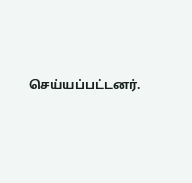செய்யப்பட்டனர்.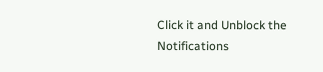Click it and Unblock the Notifications